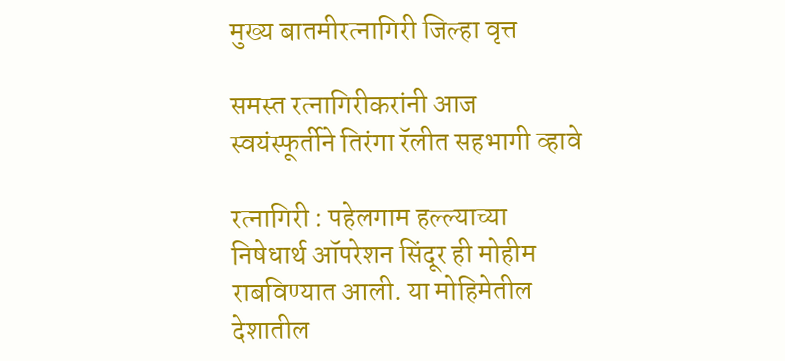मुख्य बातमीरत्नागिरी जिल्हा वृत्त

समस्त रत्नागिरीकरांनी आज स्वयंस्फूर्तीने तिरंगा रॅलीत सहभागी व्हावे

रत्नागिरी : पहेलगाम हल्ल्याच्या निषेधार्थ ऑपरेशन सिंदूर ही मोहीम राबविण्यात आली. या मोहिमेतील देशातील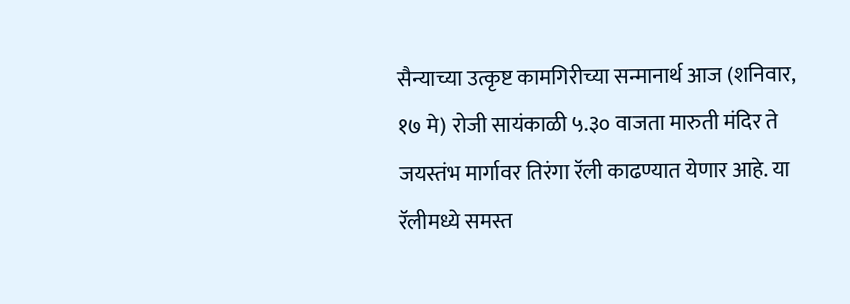सैन्याच्या उत्कृष्ट कामगिरीच्या सन्मानार्थ आज (शनिवार, १७ मे) रोजी सायंकाळी ५.३० वाजता मारुती मंदिर ते जयस्तंभ मार्गावर तिरंगा रॅली काढण्यात येणार आहे. या रॅलीमध्ये समस्त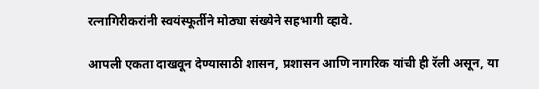रत्नागिरीकरांनी स्वयंस्फूर्तीने मोठ्या संख्येने सहभागी व्हावे.

आपली एकता दाखवून देण्यासाठी शासन, प्रशासन आणि नागरिक यांची ही रॅली असून, या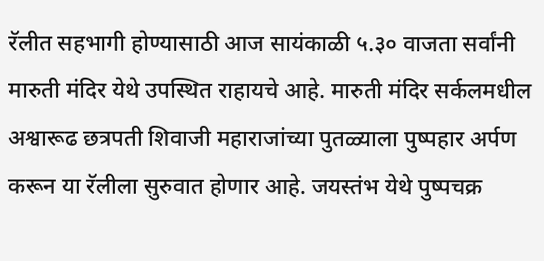रॅलीत सहभागी होण्यासाठी आज सायंकाळी ५.३० वाजता सर्वांनी मारुती मंदिर येथे उपस्थित राहायचे आहे. मारुती मंदिर सर्कलमधील अश्वारूढ छत्रपती शिवाजी महाराजांच्या पुतळ्याला पुष्पहार अर्पण करून या रॅलीला सुरुवात होणार आहे. जयस्तंभ येथे पुष्पचक्र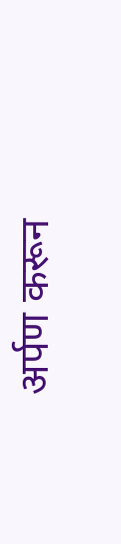अर्पण करून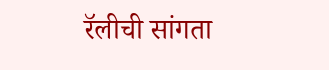रॅलीची सांगता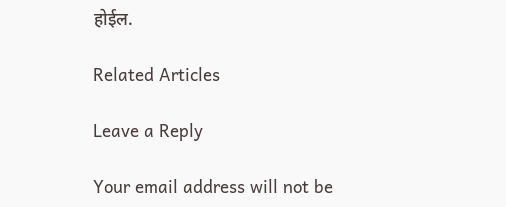होईल.

Related Articles

Leave a Reply

Your email address will not be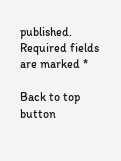published. Required fields are marked *

Back to top button